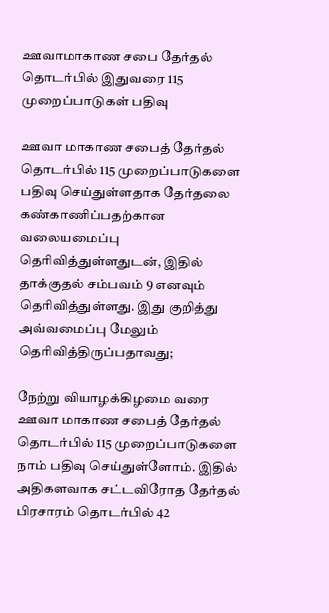ஊவாமாகாண சபை தேர்தல் தொடர்பில் இதுவரை 115 முறைப்பாடுகள் பதிவு

ஊவா மாகாண சபைத் தேர்தல் தொடர்பில் 115 முறைப்பாடுகளை பதிவு செய்துள்ளதாக தேர்தலை கண்காணிப்பதற்கான வலையமைப்பு தெரிவித்துள்ளதுடன், இதில் தாக்குதல் சம்பவம் 9 எனவும் தெரிவித்துள்ளது. இது குறித்து அவ்வமைப்பு மேலும் தெரிவித்திருப்பதாவது;

நேற்று வியாழக்கிழமை வரை ஊவா மாகாண சபைத் தேர்தல் தொடர்பில் 115 முறைப்பாடுகளை நாம் பதிவு செய்துள்ளோம். இதில் அதிகளவாக சட்டவிரோத தேர்தல் பிரசாரம் தொடர்பில் 42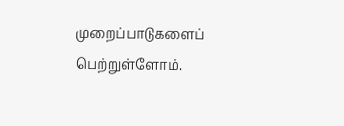முறைப்பாடுகளைப் பெற்றுள்ளோம்.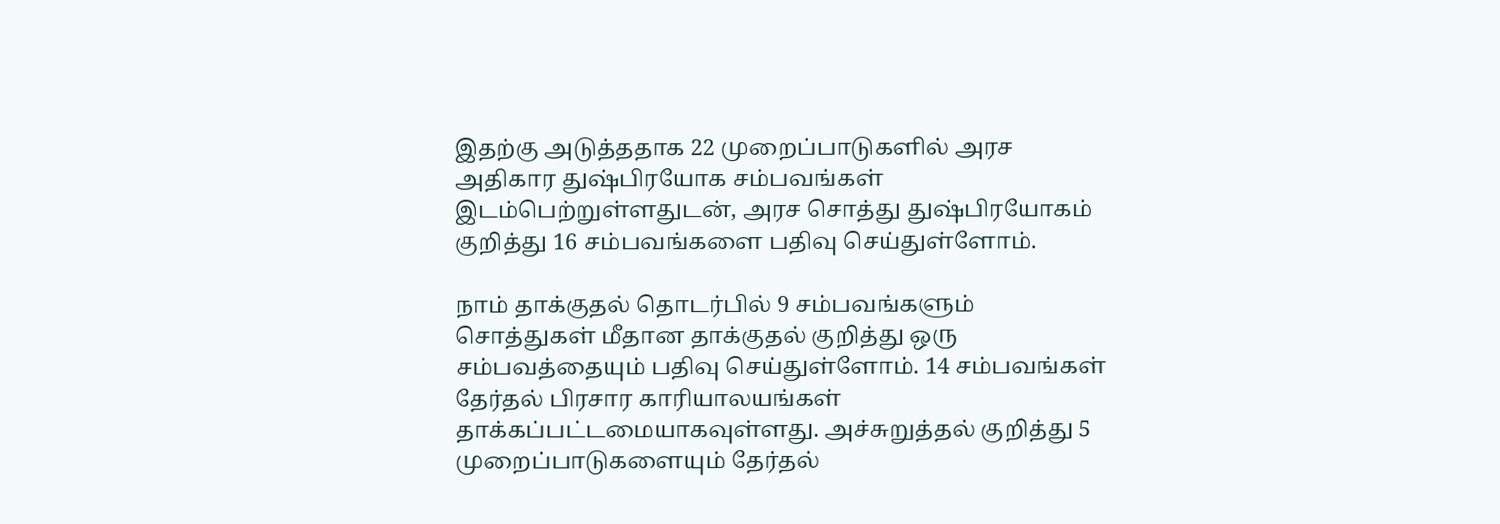இதற்கு அடுத்ததாக 22 முறைப்பாடுகளில் அரச அதிகார துஷ்பிரயோக சம்பவங்கள் இடம்பெற்றுள்ளதுடன், அரச சொத்து துஷ்பிரயோகம் குறித்து 16 சம்பவங்களை பதிவு செய்துள்ளோம்.

நாம் தாக்குதல் தொடர்பில் 9 சம்பவங்களும் சொத்துகள் மீதான தாக்குதல் குறித்து ஒரு சம்பவத்தையும் பதிவு செய்துள்ளோம். 14 சம்பவங்கள் தேர்தல் பிரசார காரியாலயங்கள் தாக்கப்பட்டமையாகவுள்ளது. அச்சுறுத்தல் குறித்து 5 முறைப்பாடுகளையும் தேர்தல்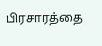பிரசாரத்தை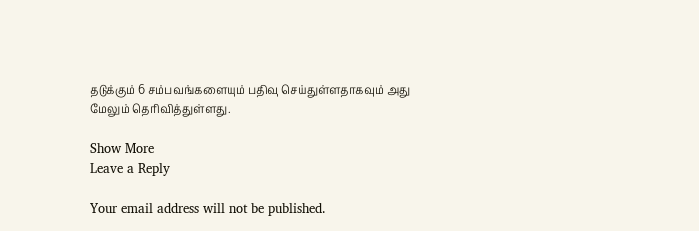தடுக்கும் 6 சம்பவங்களையும் பதிவு செய்துள்ளதாகவும் அது மேலும் தெரிவித்துள்ளது.

Show More
Leave a Reply

Your email address will not be published.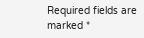Required fields are marked *